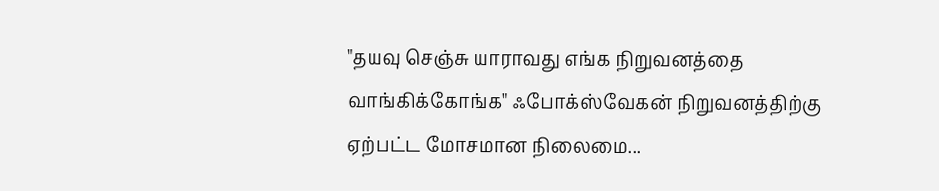"தயவு செஞ்சு யாராவது எங்க நிறுவனத்தை வாங்கிக்கோங்க" ஃபோக்ஸ்வேகன் நிறுவனத்திற்கு ஏற்பட்ட மோசமான நிலைமை...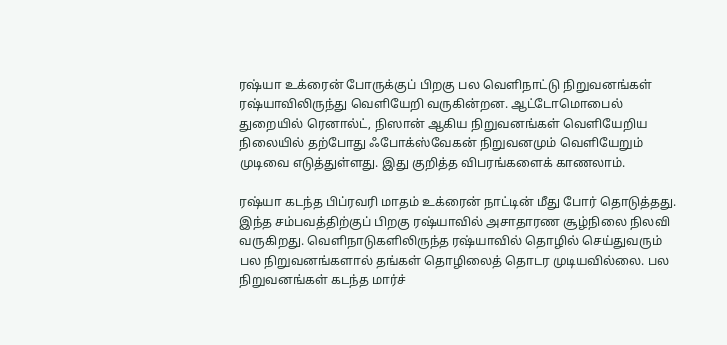ரஷ்யா உக்ரைன் போருக்குப் பிறகு பல வெளிநாட்டு நிறுவனங்கள் ரஷ்யாவிலிருந்து வெளியேறி வருகின்றன. ஆட்டோமொபைல் துறையில் ரெனால்ட், நிஸான் ஆகிய நிறுவனங்கள் வெளியேறிய நிலையில் தற்போது ஃபோக்ஸ்வேகன் நிறுவனமும் வெளியேறும் முடிவை எடுத்துள்ளது. இது குறித்த விபரங்களைக் காணலாம்.

ரஷ்யா கடந்த பிப்ரவரி மாதம் உக்ரைன் நாட்டின் மீது போர் தொடுத்தது. இந்த சம்பவத்திற்குப் பிறகு ரஷ்யாவில் அசாதாரண சூழ்நிலை நிலவி வருகிறது. வெளிநாடுகளிலிருந்த ரஷ்யாவில் தொழில் செய்துவரும் பல நிறுவனங்களால் தங்கள் தொழிலைத் தொடர முடியவில்லை. பல நிறுவனங்கள் கடந்த மார்ச்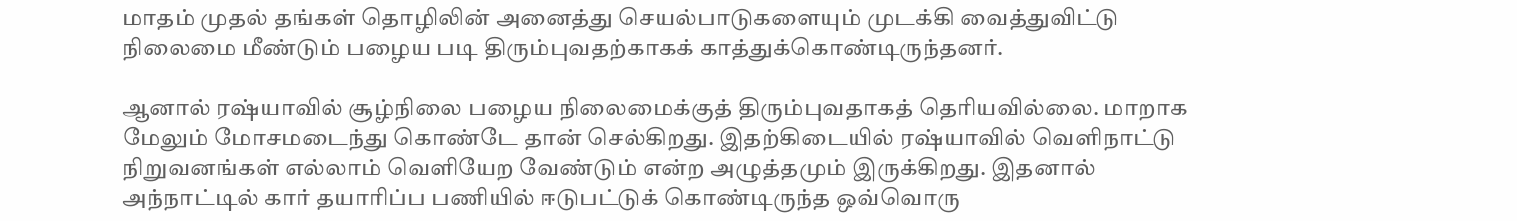மாதம் முதல் தங்கள் தொழிலின் அனைத்து செயல்பாடுகளையும் முடக்கி வைத்துவிட்டு நிலைமை மீண்டும் பழைய படி திரும்புவதற்காகக் காத்துக்கொண்டிருந்தனர்.

ஆனால் ரஷ்யாவில் சூழ்நிலை பழைய நிலைமைக்குத் திரும்புவதாகத் தெரியவில்லை. மாறாக மேலும் மோசமடைந்து கொண்டே தான் செல்கிறது. இதற்கிடையில் ரஷ்யாவில் வெளிநாட்டு நிறுவனங்கள் எல்லாம் வெளியேற வேண்டும் என்ற அழுத்தமும் இருக்கிறது. இதனால் அந்நாட்டில் கார் தயாரிப்ப பணியில் ஈடுபட்டுக் கொண்டிருந்த ஒவ்வொரு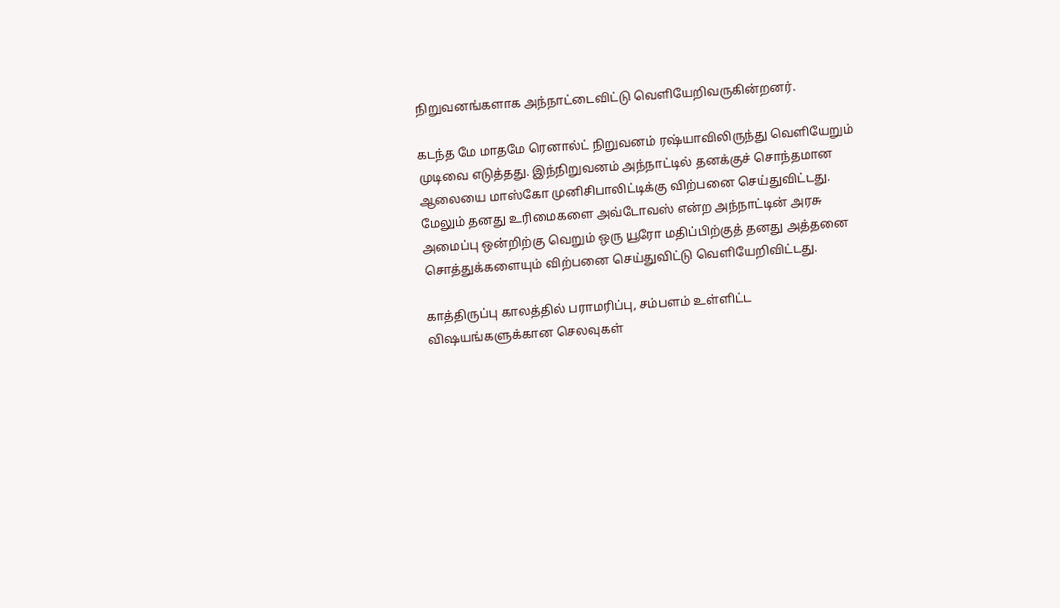நிறுவனங்களாக அந்நாட்டைவிட்டு வெளியேறிவருகின்றனர்.

கடந்த மே மாதமே ரெனால்ட் நிறுவனம் ரஷ்யாவிலிருந்து வெளியேறும் முடிவை எடுத்தது. இந்நிறுவனம் அந்நாட்டில் தனக்குச் சொந்தமான ஆலையை மாஸ்கோ முனிசிபாலிட்டிக்கு விற்பனை செய்துவிட்டது. மேலும் தனது உரிமைகளை அவ்டோவஸ் என்ற அந்நாட்டின் அரசு அமைப்பு ஒன்றிற்கு வெறும் ஒரு யூரோ மதிப்பிற்குத் தனது அத்தனை சொத்துக்களையும் விற்பனை செய்துவிட்டு வெளியேறிவிட்டது.

காத்திருப்பு காலத்தில் பராமரிப்பு, சம்பளம் உள்ளிட்ட விஷயங்களுக்கான செலவுகள்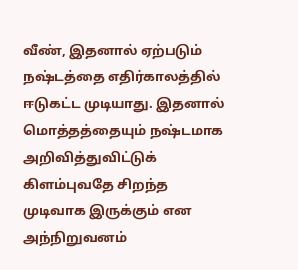வீண், இதனால் ஏற்படும் நஷ்டத்தை எதிர்காலத்தில் ஈடுகட்ட முடியாது. இதனால் மொத்தத்தையும் நஷ்டமாக அறிவித்துவிட்டுக் கிளம்புவதே சிறந்த முடிவாக இருக்கும் என அந்நிறுவனம்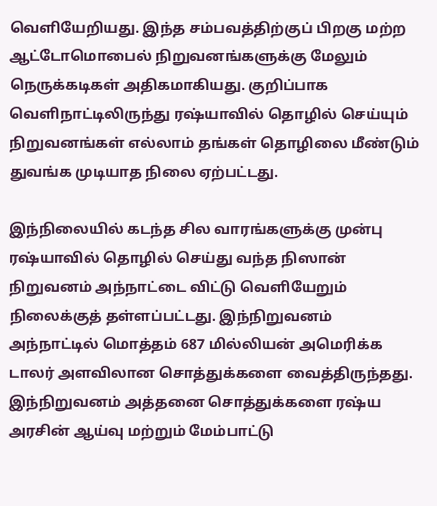வெளியேறியது. இந்த சம்பவத்திற்குப் பிறகு மற்ற ஆட்டோமொபைல் நிறுவனங்களுக்கு மேலும் நெருக்கடிகள் அதிகமாகியது. குறிப்பாக வெளிநாட்டிலிருந்து ரஷ்யாவில் தொழில் செய்யும் நிறுவனங்கள் எல்லாம் தங்கள் தொழிலை மீண்டும் துவங்க முடியாத நிலை ஏற்பட்டது.

இந்நிலையில் கடந்த சில வாரங்களுக்கு முன்பு ரஷ்யாவில் தொழில் செய்து வந்த நிஸான் நிறுவனம் அந்நாட்டை விட்டு வெளியேறும் நிலைக்குத் தள்ளப்பட்டது. இந்நிறுவனம் அந்நாட்டில் மொத்தம் 687 மில்லியன் அமெரிக்க டாலர் அளவிலான சொத்துக்களை வைத்திருந்தது. இந்நிறுவனம் அத்தனை சொத்துக்களை ரஷ்ய அரசின் ஆய்வு மற்றும் மேம்பாட்டு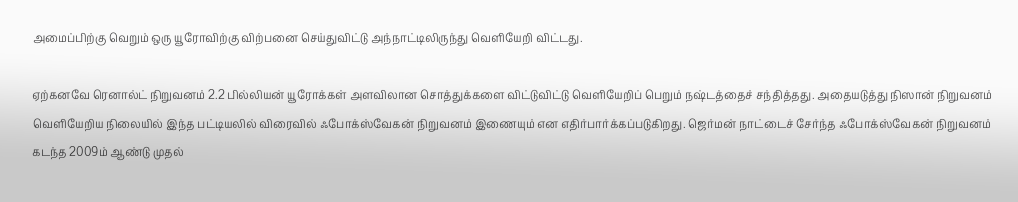அமைப்பிற்கு வெறும் ஒரு யூரோவிற்கு விற்பனை செய்துவிட்டு அந்நாட்டிலிருந்து வெளியேறி விட்டது.

ஏற்கனவே ரெனால்ட் நிறுவனம் 2.2 பில்லியன் யூரோக்கள் அளவிலான சொத்துக்களை விட்டுவிட்டு வெளியேறிப் பெறும் நஷ்டத்தைச் சந்தித்தது. அதையடுத்து நிஸான் நிறுவனம் வெளியேறிய நிலையில் இந்த பட்டியலில் விரைவில் ஃபோக்ஸ்வேகன் நிறுவனம் இணையும் என எதிர்பார்க்கப்படுகிறது. ஜெர்மன் நாட்டைச் சேர்ந்த ஃபோக்ஸ்வேகன் நிறுவனம் கடந்த 2009ம் ஆண்டு முதல்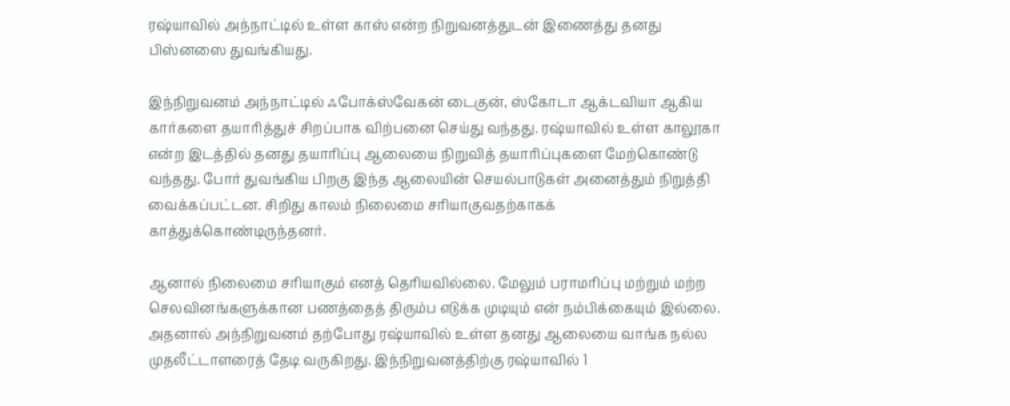ரஷ்யாவில் அந்நாட்டில் உள்ள காஸ் என்ற நிறுவனத்துடன் இணைத்து தனது பிஸ்னஸை துவங்கியது.

இந்நிறுவனம் அந்நாட்டில் ஃபோக்ஸ்வேகன் டைகுன், ஸ்கோடா ஆக்டவியா ஆகிய கார்களை தயாரித்துச் சிறப்பாக விற்பனை செய்து வந்தது. ரஷ்யாவில் உள்ள காலூகா என்ற இடத்தில் தனது தயாரிப்பு ஆலையை நிறுவித் தயாரிப்புகளை மேற்கொண்டு வந்தது. போர் துவங்கிய பிறகு இந்த ஆலையின் செயல்பாடுகள் அனைத்தும் நிறுத்தி வைக்கப்பட்டன. சிறிது காலம் நிலைமை சரியாகுவதற்காகக் காத்துக்கொண்டிருந்தனர்.

ஆனால் நிலைமை சரியாகும் எனத் தெரியவில்லை. மேலும் பராமரிப்பு மற்றும் மற்ற செலவினங்களுக்கான பணத்தைத் திரும்ப எடுக்க முடியும் என் நம்பிக்கையும் இல்லை. அதனால் அந்நிறுவனம் தற்போது ரஷ்யாவில் உள்ள தனது ஆலையை வாங்க நல்ல முதலீட்டாளரைத் தேடி வருகிறது. இந்நிறுவனத்திற்கு ரஷ்யாவில் 1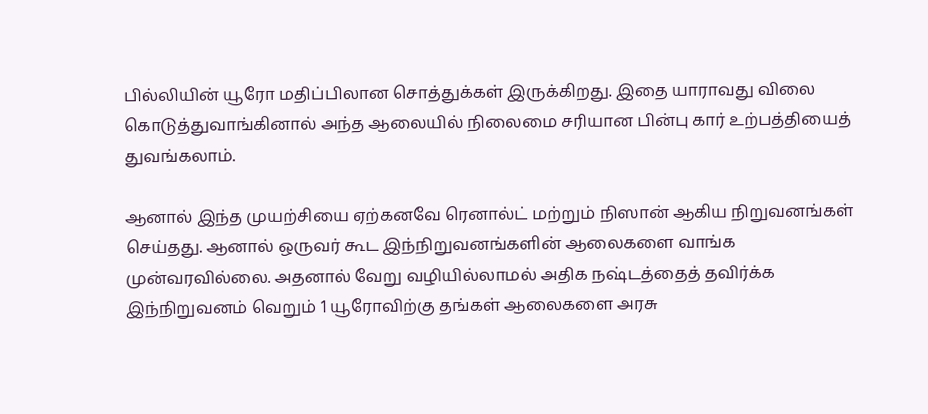பில்லியின் யூரோ மதிப்பிலான சொத்துக்கள் இருக்கிறது. இதை யாராவது விலை கொடுத்துவாங்கினால் அந்த ஆலையில் நிலைமை சரியான பின்பு கார் உற்பத்தியைத் துவங்கலாம்.

ஆனால் இந்த முயற்சியை ஏற்கனவே ரெனால்ட் மற்றும் நிஸான் ஆகிய நிறுவனங்கள் செய்தது. ஆனால் ஒருவர் கூட இந்நிறுவனங்களின் ஆலைகளை வாங்க முன்வரவில்லை. அதனால் வேறு வழியில்லாமல் அதிக நஷ்டத்தைத் தவிர்க்க இந்நிறுவனம் வெறும் 1 யூரோவிற்கு தங்கள் ஆலைகளை அரசு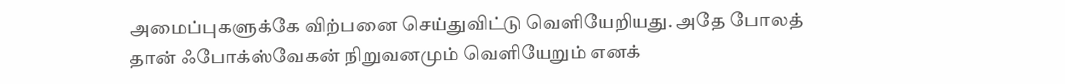அமைப்புகளுக்கே விற்பனை செய்துவிட்டு வெளியேறியது. அதே போலத் தான் ஃபோக்ஸ்வேகன் நிறுவனமும் வெளியேறும் எனக்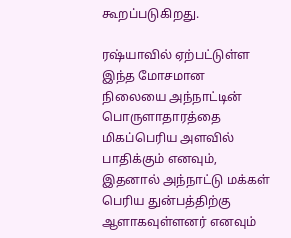கூறப்படுகிறது.

ரஷ்யாவில் ஏற்பட்டுள்ள இந்த மோசமான நிலையை அந்நாட்டின் பொருளாதாரத்தை மிகப்பெரிய அளவில் பாதிக்கும் எனவும், இதனால் அந்நாட்டு மக்கள் பெரிய துன்பத்திற்கு ஆளாகவுள்ளனர் எனவும்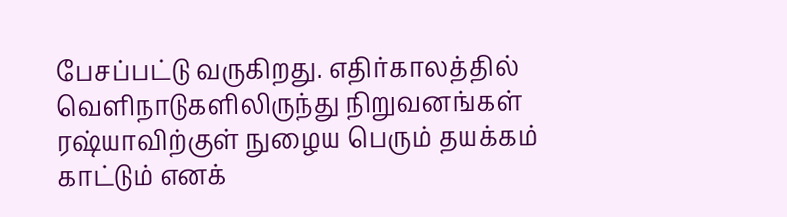பேசப்பட்டு வருகிறது. எதிர்காலத்தில் வெளிநாடுகளிலிருந்து நிறுவனங்கள் ரஷ்யாவிற்குள் நுழைய பெரும் தயக்கம் காட்டும் எனக்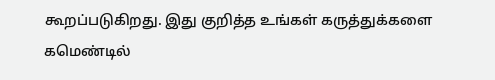கூறப்படுகிறது. இது குறித்த உங்கள் கருத்துக்களை கமெண்டில்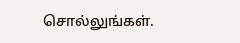சொல்லுங்கள்.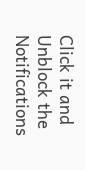Click it and Unblock the Notifications